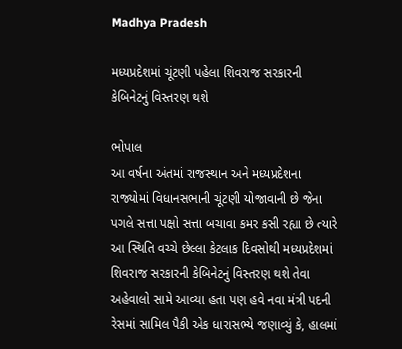Madhya Pradesh

મધ્યપ્રદેશમાં ચૂંટણી પહેલા શિવરાજ સરકારની કેબિનેટનું વિસ્તરણ થશે

ભોપાલ
આ વર્ષના અંતમાં રાજસ્થાન અને મધ્યપ્રદેશના રાજ્યોમાં વિધાનસભાની ચૂંટણી યોજાવાની છે જેના પગલે સત્તા પક્ષો સત્તા બચાવા કમર કસી રહ્યા છે ત્યારે આ સ્થિતિ વચ્ચે છેલ્લા કેટલાક દિવસોથી મધ્યપ્રદેશમાં શિવરાજ સરકારની કેબિનેટનું વિસ્તરણ થશે તેવા અહેવાલો સામે આવ્યા હતા પણ હવે નવા મંત્રી પદની રેસમાં સામિલ પૈકી એક ધારાસભ્યે જણાવ્યું કે, હાલમાં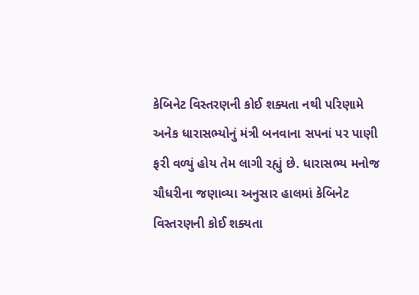કેબિનેટ વિસ્તરણની કોઈ શક્યતા નથી પરિણામે અનેક ધારાસભ્યોનું મંત્રી બનવાના સપનાં પર પાણી ફરી વળ્યું હોય તેમ લાગી રહ્યું છે. ધારાસભ્ય મનોજ ચૌધરીના જણાવ્યા અનુસાર હાલમાં કેબિનેટ વિસ્તરણની કોઈ શક્યતા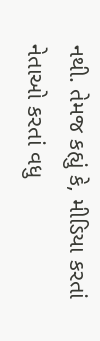નથી. તેમજ કહ્યું કે, મીડિયા કરતાં નેતાઓ કરતાં વધુ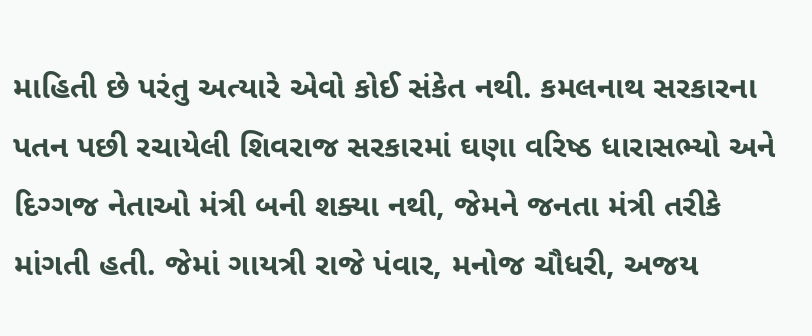માહિતી છે પરંતુ અત્યારે એવો કોઈ સંકેત નથી. કમલનાથ સરકારના પતન પછી રચાયેલી શિવરાજ સરકારમાં ઘણા વરિષ્ઠ ધારાસભ્યો અને દિગ્ગજ નેતાઓ મંત્રી બની શક્યા નથી, જેમને જનતા મંત્રી તરીકે માંગતી હતી. જેમાં ગાયત્રી રાજે પંવાર, મનોજ ચૌધરી, અજય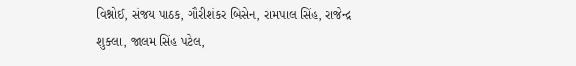વિશ્નોઈ, સંજય પાઠક, ગૌરીશંકર બિસેન, રામપાલ સિંહ, રાજેન્દ્ર શુક્લા, જાલમ સિંહ પટેલ,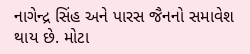નાગેન્દ્ર સિંહ અને પારસ જૈનનો સમાવેશ થાય છે. મોટા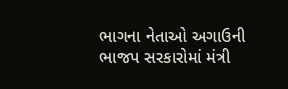ભાગના નેતાઓ અગાઉની ભાજપ સરકારોમાં મંત્રી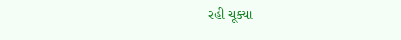રહી ચૂક્યા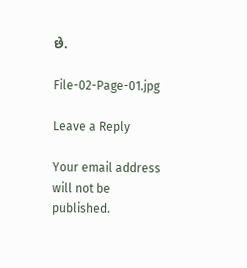છે.

File-02-Page-01.jpg

Leave a Reply

Your email address will not be published.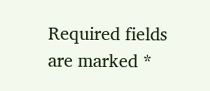Required fields are marked *